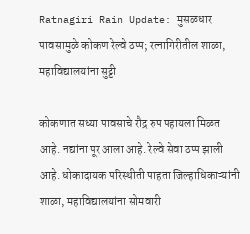Ratnagiri Rain Update: मुसळधार पावसामुळे कोकण रेल्वे ठप्प; रत्नागिरीतील शाळा, महाविद्यालयांना सुट्टी

कोकणात सध्या पावसाचे रौद्र रुप पहायला मिळत आहे. नद्यांना पूर आला आहे. रेल्वे सेवा ठप्प झाली आहे. धोकादायक परिस्थीती पाहता जिल्हाधिकाऱ्यांनी शाळा, महाविद्यालयांना सोमवारी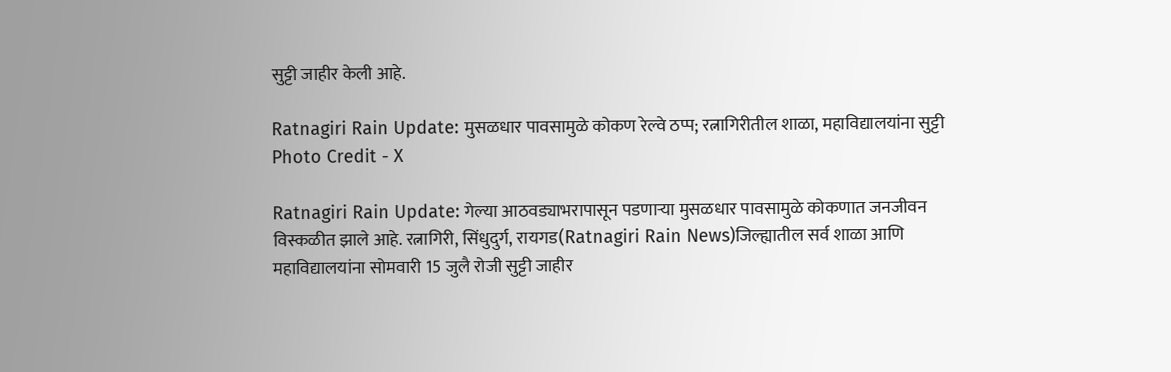सुट्टी जाहीर केली आहे.

Ratnagiri Rain Update: मुसळधार पावसामुळे कोकण रेल्वे ठप्प; रत्नागिरीतील शाळा, महाविद्यालयांना सुट्टी
Photo Credit - X

Ratnagiri Rain Update: गेल्या आठवड्याभरापासून पडणाऱ्या मुसळधार पावसामुळे कोकणात जनजीवन विस्कळीत झाले आहे. रत्नागिरी, सिंधुदुर्ग, रायगड(Ratnagiri Rain News)जिल्ह्यातील सर्व शाळा आणि महाविद्यालयांना सोमवारी 15 जुलै रोजी सुट्टी जाहीर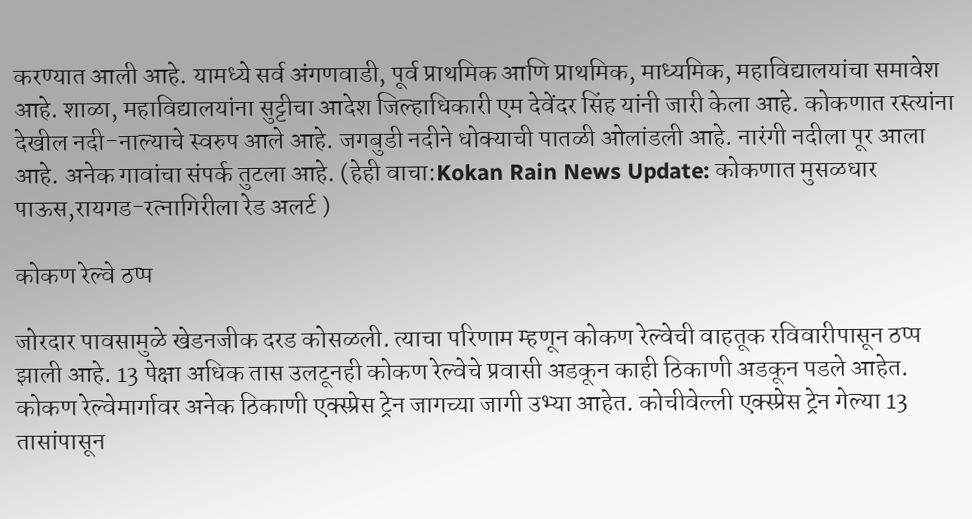करण्यात आली आहे. यामध्ये सर्व अंगणवाडी, पूर्व प्राथमिक आणि प्राथमिक, माध्यमिक, महाविद्यालयांचा समावेश आहे. शाळा, महाविद्यालयांना सुट्टीचा आदेश जिल्हाधिकारी एम देवेंदर सिंह यांनी जारी केला आहे. कोकणात रस्त्यांना देखील नदी-नाल्याचे स्वरुप आले आहे. जगबुडी नदीने धोक्याची पातळी ओलांडली आहे. नारंगी नदीला पूर आला आहे. अनेक गावांचा संपर्क तुटला आहे. (हेही वाचा:Kokan Rain News Update: कोकणात मुसळधार पाऊस,रायगड-रत्नागिरीला रेड अलर्ट )

कोकण रेल्वे ठप्प

जोरदार पावसामुळे खेडनजीक दरड कोसळली. त्याचा परिणाम म्हणून कोकण रेल्वेची वाहतूक रविवारीपासून ठप्प झाली आहे. 13 पेक्षा अधिक तास उलटूनही कोकण रेल्वेचे प्रवासी अडकून काही ठिकाणी अडकून पडले आहेत. कोकण रेल्वेमार्गावर अनेक ठिकाणी एक्स्प्रेस ट्रेन जागच्या जागी उभ्या आहेत. कोचीवेल्ली एक्स्प्रेस ट्रेन गेल्या 13 तासांपासून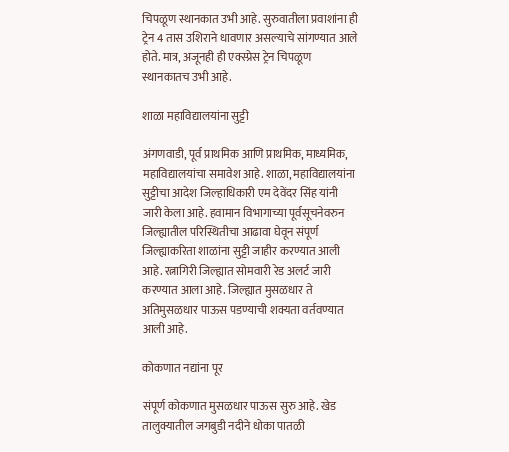चिपळूण स्थानकात उभी आहे. सुरुवातीला प्रवाशांना ही ट्रेन 4 तास उशिराने धावणार असल्याचे सांगण्यात आले होते. मात्र, अजूनही ही एक्स्प्रेस ट्रेन चिपळूण स्थानकातच उभी आहे.

शाळा महाविद्यालयांना सुट्टी

अंगणवाडी, पूर्व प्राथमिक आणि प्राथमिक, माध्यमिक, महाविद्यालयांचा समावेश आहे. शाळा, महाविद्यालयांना सुट्टीचा आदेश जिल्हाधिकारी एम देवेंदर सिंह यांनी जारी केला आहे. हवामान विभागाच्या पूर्वसूचनेवरुन जिल्ह्यातील परिस्थितीचा आढावा घेवून संपूर्ण जिल्ह्याकरिता शाळांना सुट्टी जाहीर करण्यात आली आहे. रत्नागिरी जिल्ह्यात सोमवारी रेड अलर्ट जारी करण्यात आला आहे. जिल्ह्यात मुसळधार ते अतिमुसळधार पाऊस पडण्याची शक्यता वर्तवण्यात आली आहे.

कोकणात नद्यांना पूर

संपूर्ण कोकणात मुसळधार पाऊस सुरु आहे. खेड तालुक्यातील जगबुडी नदीने धोका पातळी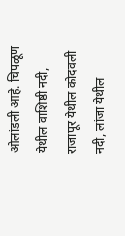ओलांडली आहे. चिपळूण येथील वाशिष्ठी नदी, राजापूर येथील कोदवली नदी, लांजा येथील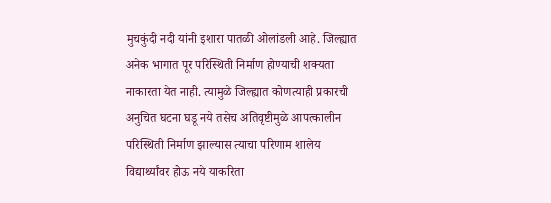मुचकुंदी नदी यांनी इशारा पातळी ओलांडली आहे. जिल्ह्यात अनेक भागात पूर परिस्थिती निर्माण होण्याची शक्यता नाकारता येत नाही. त्यामुळे जिल्ह्यात कोणत्याही प्रकारची अनुचित घटना घडू नये तसेच अतिवृष्टीमुळे आपत्कालीन परिस्थिती निर्माण झाल्यास त्याचा परिणाम शालेय विद्यार्थ्यांवर होऊ नये याकरिता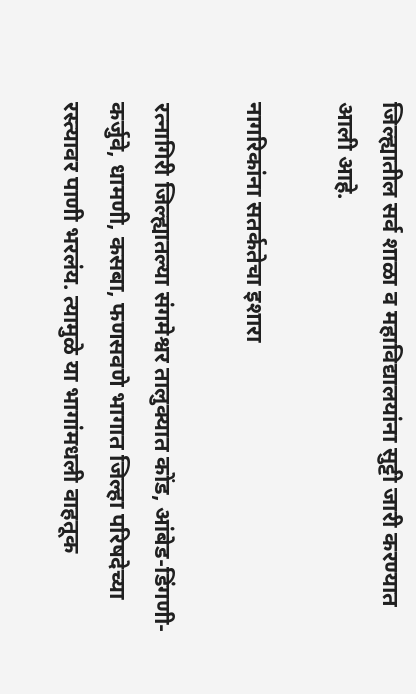जिल्ह्यातील सर्व शाळा व महाविद्यालयांना सुट्टी जारी करण्यात आली आहे.

नागरिकांना सतर्कतेचा इशारा

रत्नागिरी जिल्ह्यातल्या संगमेश्वर तालुक्यात कोंड, आंबेड-डिंगणी- कर्जुवे, धामणी, कसबा, फणसवणे भागात जिल्हा परिषदेच्या रस्त्यावर पाणी भरलंय. त्यामुळे या भागांमधली वाहतूक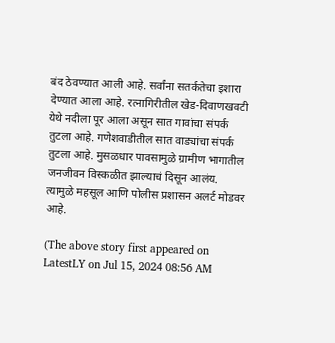बंद ठेवण्यात आली आहे. सर्वांना सतर्कतेचा इशारा देण्यात आला आहे. रत्नागिरीतील खेड-दिवाणखवटी येथे नदीला पूर आला असून सात गावांचा संपर्क तुटला आहे. गणेशवाडीतील सात वाड्यांचा संपर्क तुटला आहे. मुसळधार पावसामुळे ग्रामीण भागातील जनजीवन विस्कळीत झाल्याचं दिसून आलंय. त्यामुळे महसूल आणि पोलीस प्रशासन अलर्ट मोडवर आहे.

(The above story first appeared on LatestLY on Jul 15, 2024 08:56 AM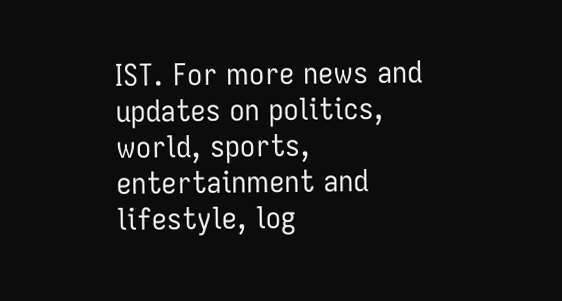IST. For more news and updates on politics, world, sports, entertainment and lifestyle, log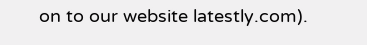on to our website latestly.com).